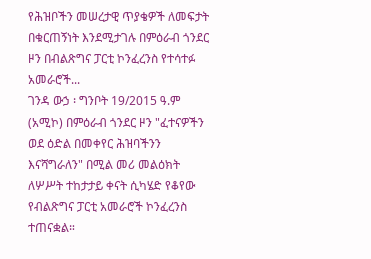የሕዝቦችን መሠረታዊ ጥያቄዎች ለመፍታት በቁርጠኝነት እንደሚታገሉ በምዕራብ ጎንደር ዞን በብልጽግና ፓርቲ ኮንፈረንስ የተሳተፉ አመራሮች...
ገንዳ ውኃ ፡ ግንቦት 19/2015 ዓ.ም (አሚኮ) በምዕራብ ጎንደር ዞን "ፈተናዎችን ወደ ዕድል በመቀየር ሕዝባችንን እናሻግራለን" በሚል መሪ መልዕክት ለሦሥት ተከታታይ ቀናት ሲካሄድ የቆየው የብልጽግና ፓርቲ አመራሮች ኮንፈረንስ ተጠናቋል።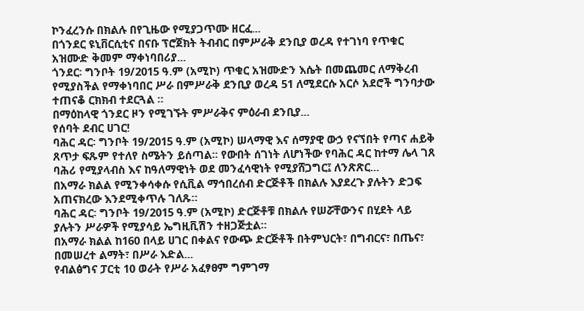ኮንፈረንሱ በክልሉ በየጊዜው የሚያጋጥሙ ዘርፈ...
በጎንደር ዩኒቨርሲቲና በናቡ ፕሮጀክት ትብብር በምሥራቅ ደንቢያ ወረዳ የተገነባ የጥቁር አዝሙድ ቅመም ማቀነባበሪያ...
ጎንደር፡ ግንቦት 19/2015 ዓ.ም (አሚኮ) ጥቁር አዝሙድን እሴት በመጨመር ለማቅረብ የሚያስችል የማቀነባበር ሥራ በምሥራቅ ደንቢያ ወረዳ 51 ለሚደርሱ አርሶ አደሮች ግንባታው ተጠናቆ ርክክብ ተደርጓል ።
በማዕከላዊ ጎንደር ዞን የሚገኙት ምሥራቅና ምዕራብ ደንቢያ...
የሰባት ደብር ሀገር!
ባሕር ዳር፡ ግንቦት 19/2015 ዓ.ም (አሚኮ) ሠላማዊ እና ሰማያዊ ውኃ የናኘበት የጣና ሐይቅ ጸጥታ ፍጹም የተለየ ስሜትን ይሰጣል፡፡ የውበት ሰገነት ለሆነችው የባሕር ዳር ከተማ ሌላ ገጸ ባሕሪ የሚያላብስ እና ከዓለማዊነት ወደ መንፈሳዊነት የሚያሸጋግር፤ ለንጽጽር...
በአማራ ክልል የሚንቀሳቀሱ የሲቪል ማኅበረሰብ ድርጅቶች በክልሉ እያደረጉ ያሉትን ድጋፍ አጠናክረው እንደሚቀጥሉ ገለጹ።
ባሕር ዳር፡ ግንቦት 19/2015 ዓ.ም (አሚኮ) ድርጅቶቹ በክልሉ የሠሯቸውንና በሂደት ላይ ያሉትን ሥራዎች የሚያሳይ ኤግዚቪሽን ተዘጋጅቷል።
በአማራ ክልል ከ160 በላይ ሀገር በቀልና የውጭ ድርጅቶች በትምህርት፣ በግብርና፣ በጤና፣ በመሠረተ ልማት፣ በሥራ እድል...
የብልፅግና ፓርቲ 10 ወራት የሥራ አፈፃፀም ግምገማ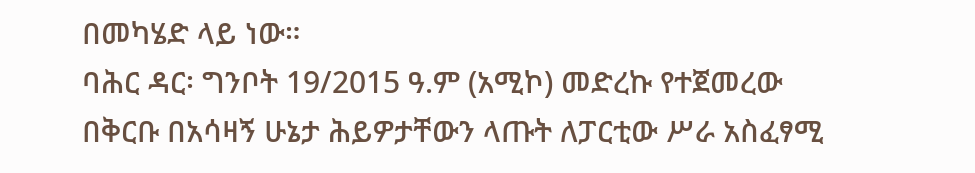በመካሄድ ላይ ነው።
ባሕር ዳር፡ ግንቦት 19/2015 ዓ.ም (አሚኮ) መድረኩ የተጀመረው በቅርቡ በአሳዛኝ ሁኔታ ሕይዎታቸውን ላጡት ለፓርቲው ሥራ አስፈፃሚ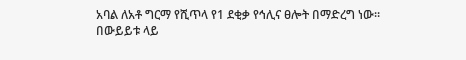አባል ለአቶ ግርማ የሺጥላ የ1 ደቂቃ የኅሊና ፀሎት በማድረግ ነው።
በውይይቱ ላይ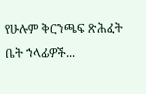የሁሉም ቅርንጫፍ ጽሕፈት ቤት ኀላፊዎች...